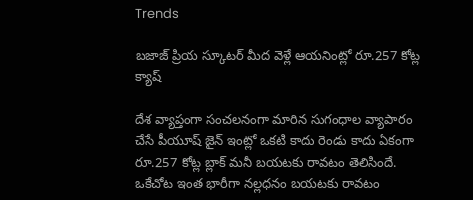Trends

బజాజ్ ప్రియ స్కూటర్ మీద వెళ్లే ఆయనింట్లో రూ.257 కోట్ల క్యాష్

దేశ వ్యాప్తంగా సంచలనంగా మారిన సుగంధాల వ్యాపారం చేసే పీయూష్ జైన్ ఇంట్లో ఒకటి కాదు రెండు కాదు ఏకంగా రూ.257 కోట్ల బ్లాక్ మనీ బయటకు రావటం తెలిసిందే. ఒకేచోట ఇంత భారీగా నల్లధనం బయటకు రావటం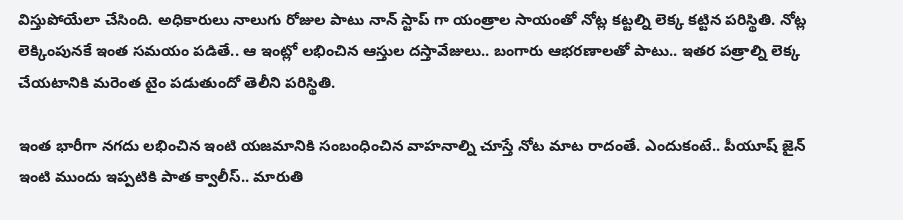విస్తుపోయేలా చేసింది. అధికారులు నాలుగు రోజుల పాటు నాన్ స్టాప్ గా యంత్రాల సాయంతో నోట్ల కట్టల్ని లెక్క కట్టిన పరిస్థితి. నోట్ల లెక్కింపునకే ఇంత సమయం పడితే.. ఆ ఇంట్లో లభించిన ఆస్తుల దస్తావేజులు.. బంగారు ఆభరణాలతో పాటు.. ఇతర పత్రాల్ని లెక్క చేయటానికి మరెంత టైం పడుతుందో తెలీని పరిస్థితి.

ఇంత భారీగా నగదు లభించిన ఇంటి యజమానికి సంబంధించిన వాహనాల్ని చూస్తే నోట మాట రాదంతే. ఎందుకంటే.. పీయూష్ జైన్ ఇంటి ముందు ఇప్పటికి పాత క్వాలీస్.. మారుతి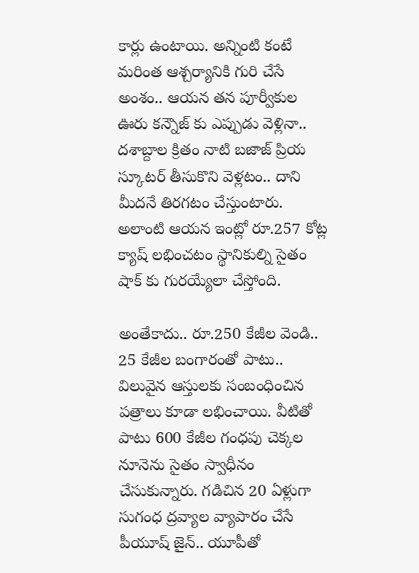కార్లు ఉంటాయి. అన్నింటి కంటే మరింత ఆశ్చర్యానికి గురి చేసే అంశం.. ఆయన తన పూర్వీకుల ఊరు కన్నౌజ్ కు ఎప్పుడు వెళ్లినా.. దశాబ్దాల క్రితం నాటి బజాజ్ ప్రియ స్కూటర్ తీసుకొని వెళ్లటం.. దాని మీదనే తిరగటం చేస్తుంటారు. అలాంటి ఆయన ఇంట్లో రూ.257 కోట్ల క్యాష్ లభించటం స్థానికుల్ని సైతం షాక్ కు గురయ్యేలా చేస్తోంది.

అంతేకాదు.. రూ.250 కేజీల వెండి.. 25 కేజీల బంగారంతో పాటు.. విలువైన ఆస్తులకు సంబంధించిన పత్రాలు కూడా లభించాయి. వీటితో పాటు 600 కేజీల గంధపు చెక్కల నూనెను సైతం స్వాధీనం చేసుకున్నారు. గడిచిన 20 ఏళ్లుగా సుగంధ ద్రవ్యాల వ్యాపారం చేసే పీయూష్ జైన్.. యూపీతో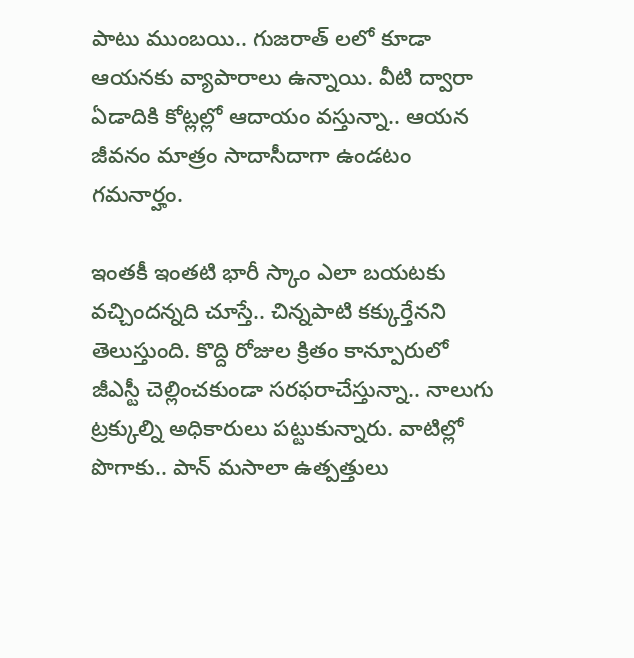పాటు ముంబయి.. గుజరాత్ లలో కూడా ఆయనకు వ్యాపారాలు ఉన్నాయి. వీటి ద్వారా ఏడాదికి కోట్లల్లో ఆదాయం వస్తున్నా.. ఆయన జీవనం మాత్రం సాదాసీదాగా ఉండటం గమనార్హం.

ఇంతకీ ఇంతటి భారీ స్కాం ఎలా బయటకు వచ్చిందన్నది చూస్తే.. చిన్నపాటి కక్కుర్తేనని తెలుస్తుంది. కొద్ది రోజుల క్రితం కాన్పూరులో జీఎస్టీ చెల్లించకుండా సరఫరాచేస్తున్నా.. నాలుగు ట్రక్కుల్ని అధికారులు పట్టుకున్నారు. వాటిల్లో పొగాకు.. పాన్ మసాలా ఉత్పత్తులు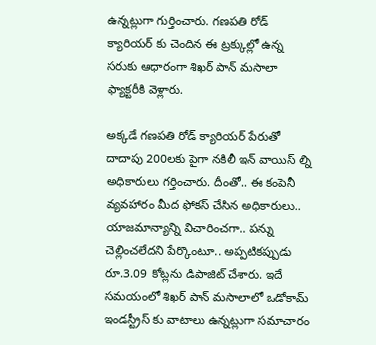ఉన్నట్లుగా గుర్తించారు. గణపతి రోడ్ క్యారియర్ కు చెందిన ఈ ట్రక్కుల్లో ఉన్న సరుకు ఆధారంగా శిఖర్ పాన్ మసాలా ఫ్యాక్టరీకి వెళ్లారు.

అక్కడే గణపతి రోడ్ క్యారియర్ పేరుతో దాదాపు 200లకు పైగా నకిలీ ఇన్ వాయిస్ ల్ని అధికారులు గర్తించారు. దీంతో.. ఈ కంపెనీ వ్యవహారం మీద ఫోకస్ చేసిన అధికారులు.. యాజమాన్యాన్ని విచారించగా.. పన్ను చెల్లించలేదని పేర్కొంటూ.. అప్పటికప్పుడు రూ.3.09 కోట్లను డిపాజిట్ చేశారు. ఇదే సమయంలో శిఖర్ పాన్ మసాలాలో ఒడోకామ్ ఇండస్ట్రీస్ కు వాటాలు ఉన్నట్లుగా సమాచారం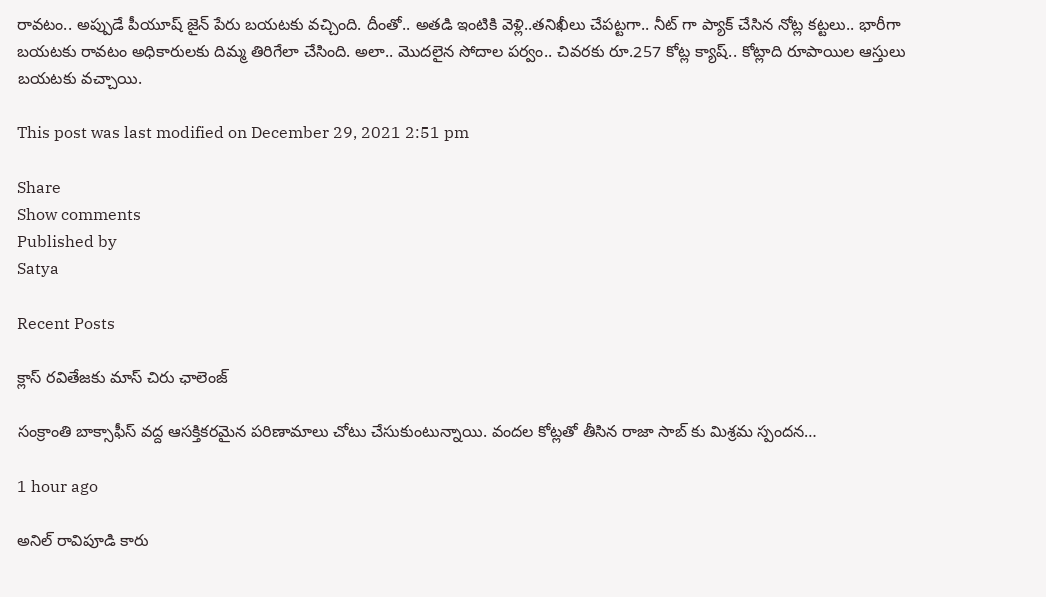రావటం.. అప్పుడే పీయూష్ జైన్ పేరు బయటకు వచ్చింది. దీంతో.. అతడి ఇంటికి వెళ్లి..తనిఖీలు చేపట్టగా.. నీట్ గా ప్యాక్ చేసిన నోట్ల కట్టలు.. భారీగా బయటకు రావటం అధికారులకు దిమ్మ తిరిగేలా చేసింది. అలా.. మొదలైన సోదాల పర్వం.. చివరకు రూ.257 కోట్ల క్యాష్.. కోట్లాది రూపాయిల ఆస్తులు బయటకు వచ్చాయి.

This post was last modified on December 29, 2021 2:51 pm

Share
Show comments
Published by
Satya

Recent Posts

క్లాస్ రవితేజకు మాస్ చిరు ఛాలెంజ్

సంక్రాంతి బాక్సాఫీస్ వద్ద ఆసక్తికరమైన పరిణామాలు చోటు చేసుకుంటున్నాయి. వందల కోట్లతో తీసిన రాజా సాబ్ కు మిశ్రమ స్పందన…

1 hour ago

అనిల్ రావిపూడి కారు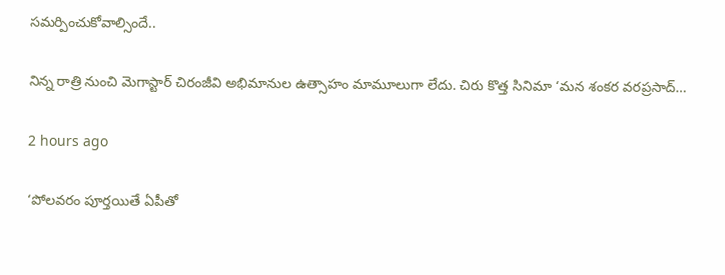సమర్పించుకోవాల్సిందే..

నిన్న రాత్రి నుంచి మెగాస్టార్ చిరంజీవి అభిమానుల ఉత్సాహం మామూలుగా లేదు. చిరు కొత్త సినిమా ‘మన శంకర వరప్రసాద్…

2 hours ago

‘పోలవరం పూర్తయితే ఏపీతో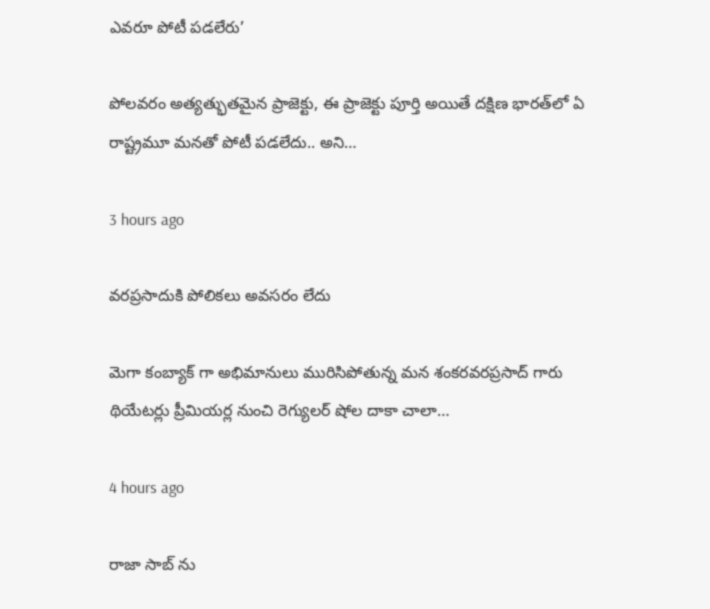ఎవరూ పోటీ పడలేరు’

పోలవరం అత్యత్భుతమైన ప్రాజెక్టు, ఈ ప్రాజెక్టు పూర్తి అయితే దక్షిణ భారత్‌లో ఏ రాష్ట్రమూ మనతో పోటీ పడలేదు.. అని…

3 hours ago

వరప్రసాదుకి పోలికలు అవసరం లేదు

మెగా కంబ్యాక్ గా అభిమానులు మురిసిపోతున్న మన శంకరవరప్రసాద్ గారు థియేటర్లు ప్రీమియర్ల నుంచి రెగ్యులర్ షోల దాకా చాలా…

4 hours ago

రాజా సాబ్ ను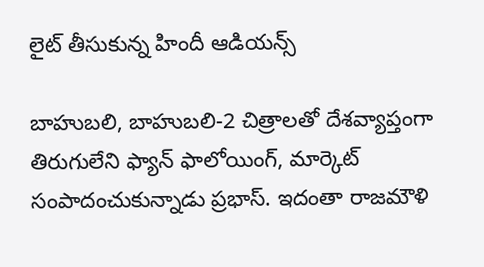లైట్ తీసుకున్న‌ హిందీ ఆడియ‌న్స్

బాహుబ‌లి, బాహుబ‌లి-2 చిత్రాల‌తో దేశ‌వ్యాప్తంగా తిరుగులేని ఫ్యాన్ ఫాలోయింగ్, మార్కెట్ సంపాదంచుకున్నాడు ప్ర‌భాస్. ఇదంతా రాజ‌మౌళి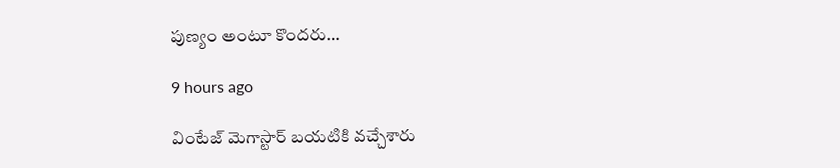పుణ్యం అంటూ కొంద‌రు…

9 hours ago

వింటేజ్ మెగాస్టార్ బయటికి వచ్చేశారు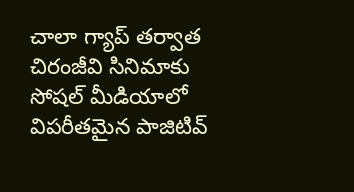చాలా గ్యాప్ తర్వాత చిరంజీవి సినిమాకు సోషల్ మీడియాలో విపరీతమైన పాజిటివ్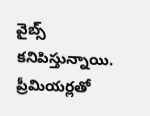వైబ్స్ కనిపిస్తున్నాయి. ప్రీమియర్లతో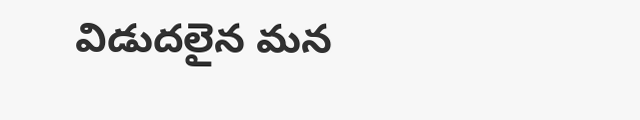విడుదలైన మన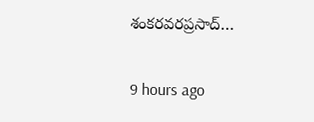శంకరవరప్రసాద్…

9 hours ago